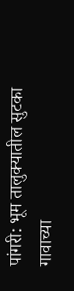पांगरी: भूम तालुक्यातील सुटका गावाच्या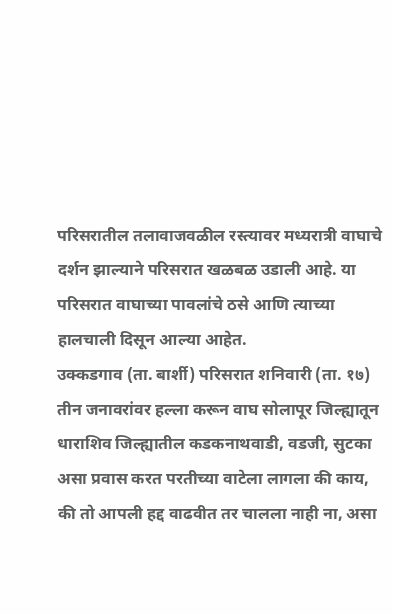परिसरातील तलावाजवळील रस्त्यावर मध्यरात्री वाघाचे दर्शन झाल्याने परिसरात खळबळ उडाली आहे. या परिसरात वाघाच्या पावलांचे ठसे आणि त्याच्या हालचाली दिसून आल्या आहेत.
उक्कडगाव (ता. बार्शी) परिसरात शनिवारी (ता. १७) तीन जनावरांवर हल्ला करून वाघ सोलापूर जिल्ह्यातून धाराशिव जिल्ह्यातील कडकनाथवाडी, वडजी, सुटका असा प्रवास करत परतीच्या वाटेला लागला की काय, की तो आपली हद्द वाढवीत तर चालला नाही ना, असा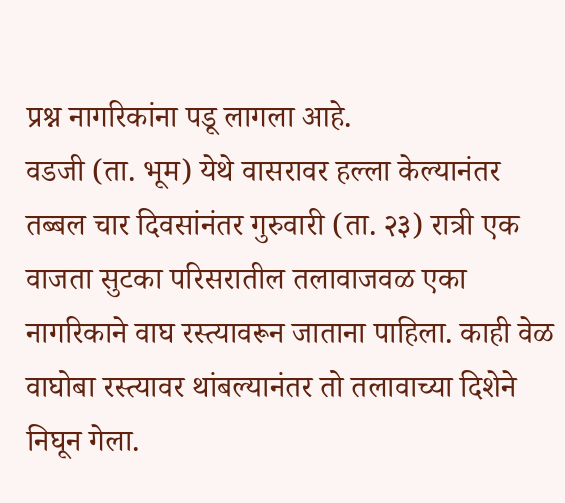प्रश्न नागरिकांना पडू लागला आहे.
वडजी (ता. भूम) येथे वासरावर हल्ला केल्यानंतर तब्बल चार दिवसांनंतर गुरुवारी (ता. २३) रात्री एक वाजता सुटका परिसरातील तलावाजवळ एका नागरिकाने वाघ रस्त्यावरून जाताना पाहिला. काही वेळ वाघोबा रस्त्यावर थांबल्यानंतर तो तलावाच्या दिशेने निघून गेला.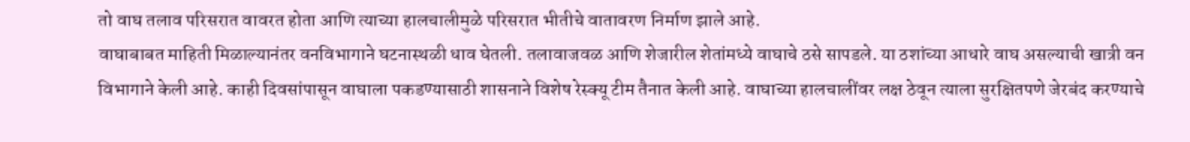तो वाघ तलाव परिसरात वावरत होता आणि त्याच्या हालचालीमुळे परिसरात भीतीचे वातावरण निर्माण झाले आहे.
वाघाबाबत माहिती मिळाल्यानंतर वनविभागाने घटनास्थळी धाव घेतली. तलावाजवळ आणि शेजारील शेतांमध्ये वाघाचे ठसे सापडले. या ठशांच्या आधारे वाघ असल्याची खात्री वन विभागाने केली आहे. काही दिवसांपासून वाघाला पकडण्यासाठी शासनाने विशेष रेस्क्यू टीम तैनात केली आहे. वाघाच्या हालचालींवर लक्ष ठेवून त्याला सुरक्षितपणे जेरबंद करण्याचे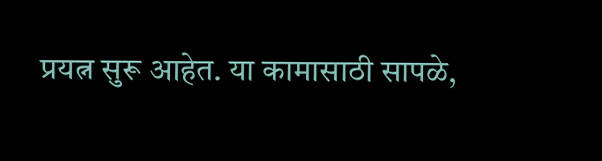प्रयत्न सुरू आहेत. या कामासाठी सापळे,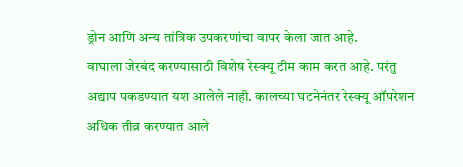ड्रोन आणि अन्य तांत्रिक उपकरणांचा वापर केला जात आहे.
वाघाला जेरबंद करण्यासाठी विशेष रेस्क्यू टीम काम करत आहे. परंतु अद्याप पकडण्यात यश आलेले नाही. कालच्या घटनेनंतर रेस्क्यू ऑपरेशन अधिक तीव्र करण्यात आले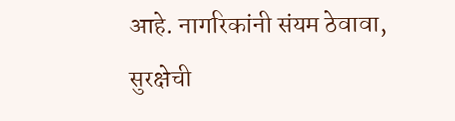आहे. नागरिकांनी संयम ठेवावा, सुरक्षेची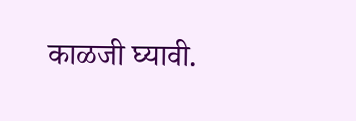काळजी घ्यावी.